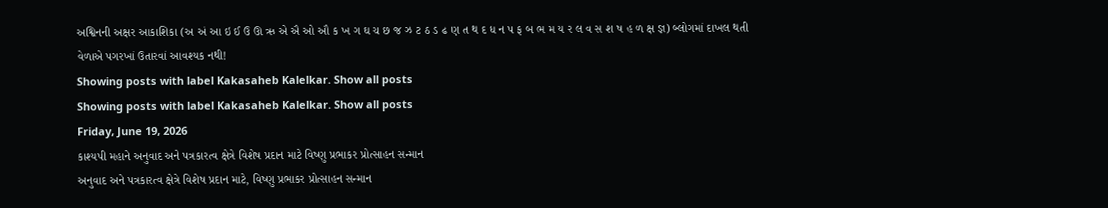અશ્વિનની અક્ષર આકાશિકા (અ અં આ ઇ ઈ ઉ ઊ ઋ એ ઐ ઓ ઔ ક ખ ગ ઘ ચ છ જ ઝ ટ ઠ ડ ઢ ણ ત થ દ ધ ન પ ફ બ ભ મ ય ર લ વ સ શ ષ હ ળ ક્ષ જ્ઞ) બ્લોગમાં દાખલ થતી વેળાએ પગરખાં ઉતારવાં આવશ્યક નથી!
Showing posts with label Kakasaheb Kalelkar. Show all posts
Showing posts with label Kakasaheb Kalelkar. Show all posts
Friday, June 19, 2026
કાશ્યપી મહાને અનુવાદ અને પત્રકારત્વ ક્ષેત્રે વિશેષ પ્રદાન માટે વિષ્ણુ પ્રભાકર પ્રોત્સાહન સન્માન
અનુવાદ અને પત્રકારત્વ ક્ષેત્રે વિશેષ પ્રદાન માટે, વિષ્ણુ પ્રભાકર પ્રોત્સાહન સન્માન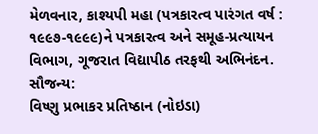મેળવનાર, કાશ્યપી મહા (પત્રકારત્વ પારંગત વર્ષ : ૧૯૯૭-૧૯૯૯)ને પત્રકારત્વ અને સમૂહ-પ્રત્યાયન વિભાગ, ગૂજરાત વિદ્યાપીઠ તરફથી અભિનંદન.
સૌજન્ય:
વિષ્ણુ પ્રભાકર પ્રતિષ્ઠાન (નોઇડા)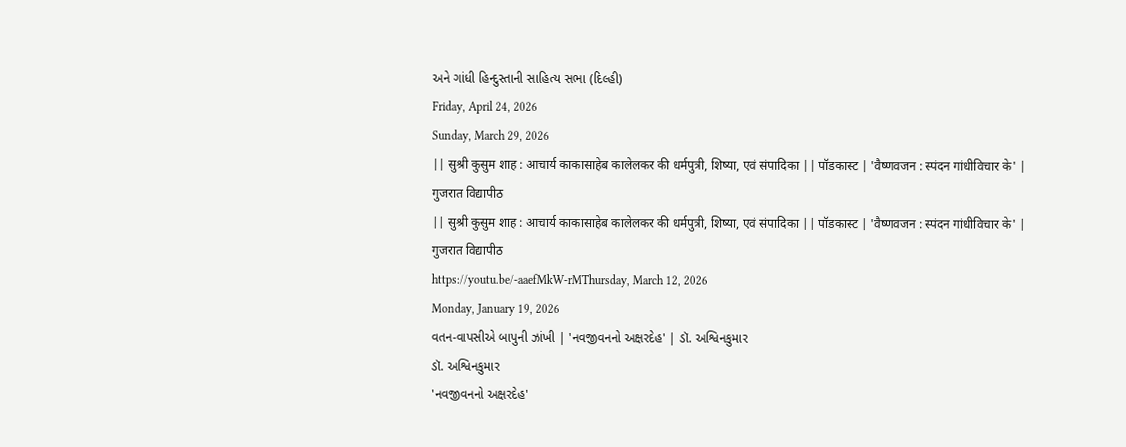અને ગાંધી હિન્દુસ્તાની સાહિત્ય સભા (દિલ્હી)
Friday, April 24, 2026
Sunday, March 29, 2026
|| सुश्री कुसुम शाह : आचार्य काकासाहेब कालेलकर की धर्मपुत्री, शिष्या, एवं संपादिका || पॉडकास्ट | 'वैष्णवजन : स्पंदन गांधीविचार के' | गुजरात विद्यापीठ
|| सुश्री कुसुम शाह : आचार्य काकासाहेब कालेलकर की धर्मपुत्री, शिष्या, एवं संपादिका || पॉडकास्ट | 'वैष्णवजन : स्पंदन गांधीविचार के' | गुजरात विद्यापीठ
https://youtu.be/-aaefMkW-rMThursday, March 12, 2026
Monday, January 19, 2026
વતન-વાપસીએ બાપુની ઝાંખી | 'નવજીવનનો અક્ષરદેહ' | ડૉ. અશ્વિનકુમાર
ડૉ. અશ્વિનકુમાર
'નવજીવનનો અક્ષરદેહ'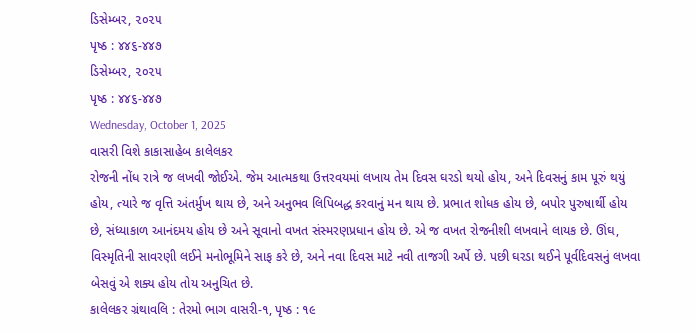ડિસેમ્બર, ૨૦૨૫
પૃષ્ઠ : ૪૪૬-૪૪૭
ડિસેમ્બર, ૨૦૨૫
પૃષ્ઠ : ૪૪૬-૪૪૭
Wednesday, October 1, 2025
વાસરી વિશે કાકાસાહેબ કાલેલકર
રોજની નોંધ રાત્રે જ લખવી જોઈએ. જેમ આત્મકથા ઉત્તરવયમાં લખાય તેમ દિવસ ઘરડો થયો હોય, અને દિવસનું કામ પૂરું થયું હોય, ત્યારે જ વૃત્તિ અંતર્મુખ થાય છે, અને અનુભવ લિપિબદ્ધ કરવાનું મન થાય છે. પ્રભાત શોધક હોય છે, બપોર પુરુષાર્થી હોય છે, સંધ્યાકાળ આનંદમય હોય છે અને સૂવાનો વખત સંસ્મરણપ્રધાન હોય છે. એ જ વખત રોજનીશી લખવાને લાયક છે. ઊંઘ, વિસ્મૃતિની સાવરણી લઈને મનોભૂમિને સાફ કરે છે, અને નવા દિવસ માટે નવી તાજગી અર્પે છે. પછી ઘરડા થઈને પૂર્વદિવસનું લખવા બેસવું એ શક્ય હોય તોય અનુચિત છે.
કાલેલકર ગ્રંથાવલિ : તેરમો ભાગ વાસરી-૧, પૃષ્ઠ : ૧૯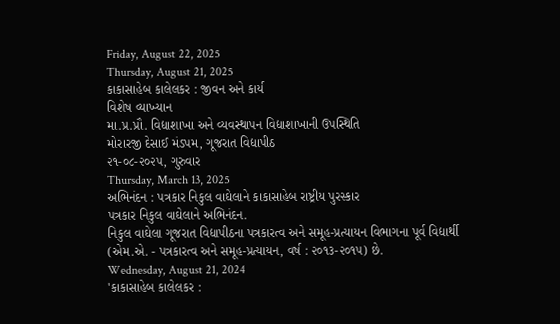Friday, August 22, 2025
Thursday, August 21, 2025
કાકાસાહેબ કાલેલકર : જીવન અને કાર્ય
વિશેષ વ્યાખ્યાન
મા.પ્ર.પ્રૌ. વિદ્યાશાખા અને વ્યવસ્થાપન વિદ્યાશાખાની ઉપસ્થિતિ
મોરારજી દેસાઈ મંડપમ, ગૂજરાત વિદ્યાપીઠ
૨૧-૦૮-૨૦૨૫, ગુરુવાર
Thursday, March 13, 2025
અભિનંદન : પત્રકાર નિકુલ વાઘેલાને કાકાસાહેબ રાષ્ટ્રીય પુરસ્કાર
પત્રકાર નિકુલ વાઘેલાને અભિનંદન.
નિકુલ વાઘેલા ગૂજરાત વિદ્યાપીઠના પત્રકારત્વ અને સમૂહ-પ્રત્યાયન વિભાગના પૂર્વ વિદ્યાર્થી (એમ.એ. - પત્રકારત્વ અને સમૂહ-પ્રત્યાયન, વર્ષ : ૨૦૧૩-૨૦૧૫) છે.
Wednesday, August 21, 2024
'કાકાસાહેબ કાલેલકર :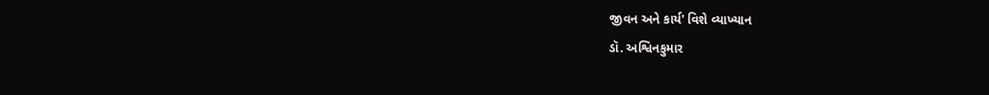જીવન અને કાર્ય' વિશે વ્યાખ્યાન
ડૉ. અશ્વિનકુમાર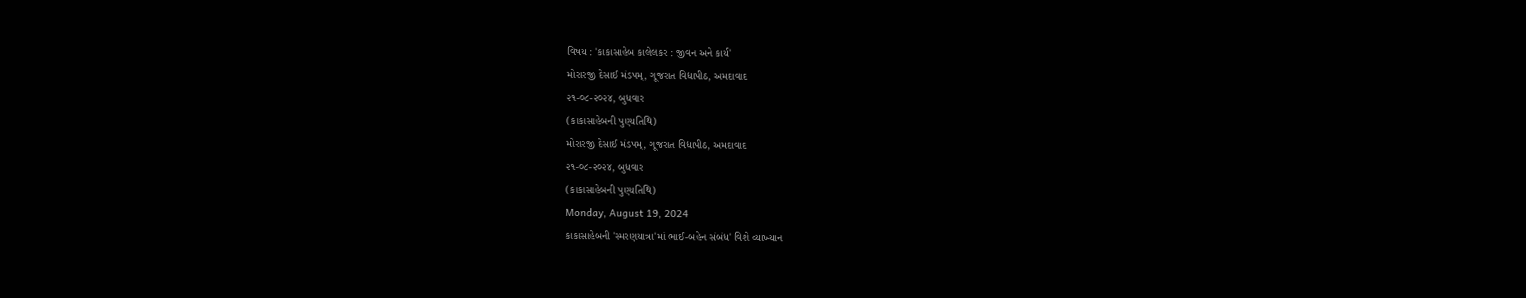વિષય : 'કાકાસાહેબ કાલેલકર : જીવન અને કાર્ય'
મોરારજી દેસાઈ મંડપમ્, ગૂજરાત વિદ્યાપીઠ, અમદાવાદ
૨૧-૦૮-૨૦૨૪, બુધવાર
(કાકાસાહેબની પુણ્યતિથિ)
મોરારજી દેસાઈ મંડપમ્, ગૂજરાત વિદ્યાપીઠ, અમદાવાદ
૨૧-૦૮-૨૦૨૪, બુધવાર
(કાકાસાહેબની પુણ્યતિથિ)
Monday, August 19, 2024
કાકાસાહેબની 'સ્મરણયાત્રા'માં ભાઈ-બહેન સંબંધ' વિશે વ્યાખ્યાન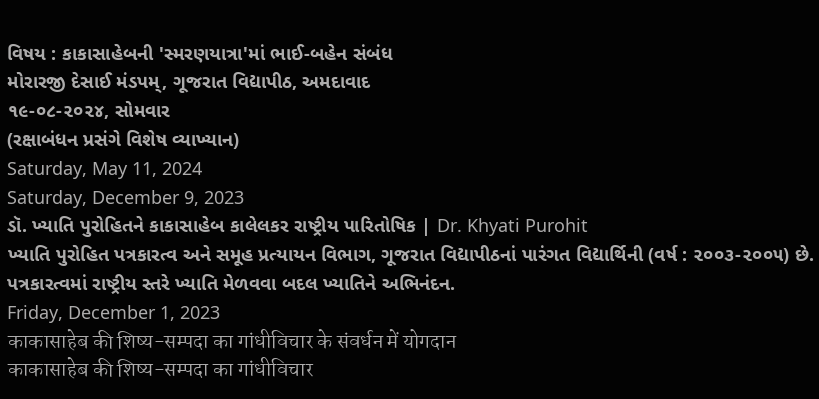વિષય : કાકાસાહેબની 'સ્મરણયાત્રા'માં ભાઈ-બહેન સંબંધ
મોરારજી દેસાઈ મંડપમ્, ગૂજરાત વિદ્યાપીઠ, અમદાવાદ
૧૯-૦૮-૨૦૨૪, સોમવાર
(રક્ષાબંધન પ્રસંગે વિશેષ વ્યાખ્યાન)
Saturday, May 11, 2024
Saturday, December 9, 2023
ડૉ. ખ્યાતિ પુરોહિતને કાકાસાહેબ કાલેલકર રાષ્ટ્રીય પારિતોષિક | Dr. Khyati Purohit
ખ્યાતિ પુરોહિત પત્રકારત્વ અને સમૂહ પ્રત્યાયન વિભાગ, ગૂજરાત વિદ્યાપીઠનાં પારંગત વિદ્યાર્થિની (વર્ષ : ૨૦૦૩-૨૦૦૫) છે.
પત્રકારત્વમાં રાષ્ટ્રીય સ્તરે ખ્યાતિ મેળવવા બદલ ખ્યાતિને અભિનંદન.
Friday, December 1, 2023
काकासाहेब की शिष्य-सम्पदा का गांधीविचार के संवर्धन में योगदान
काकासाहेब की शिष्य-सम्पदा का गांधीविचार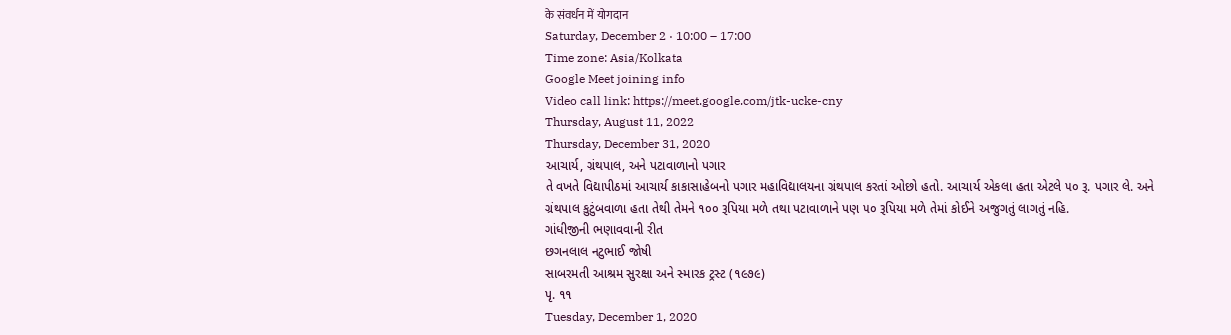के संवर्धन में योगदान
Saturday, December 2 · 10:00 – 17:00
Time zone: Asia/Kolkata
Google Meet joining info
Video call link: https://meet.google.com/jtk-ucke-cny
Thursday, August 11, 2022
Thursday, December 31, 2020
આચાર્ય, ગ્રંથપાલ, અને પટાવાળાનો પગાર
તે વખતે વિદ્યાપીઠમાં આચાર્ય કાકાસાહેબનો પગાર મહાવિદ્યાલયના ગ્રંથપાલ કરતાં ઓછો હતો. આચાર્ય એકલા હતા એટલે ૫૦ રૂ. પગાર લે. અને ગ્રંથપાલ કુટુંબવાળા હતા તેથી તેમને ૧૦૦ રૂપિયા મળે તથા પટાવાળાને પણ ૫૦ રૂપિયા મળે તેમાં કોઈને અજુગતું લાગતું નહિ.
ગાંધીજીની ભણાવવાની રીત
છગનલાલ નટુભાઈ જોષી
સાબરમતી આશ્રમ સુરક્ષા અને સ્મારક ટ્રસ્ટ (૧૯૭૯)
પૃ. ૧૧
Tuesday, December 1, 2020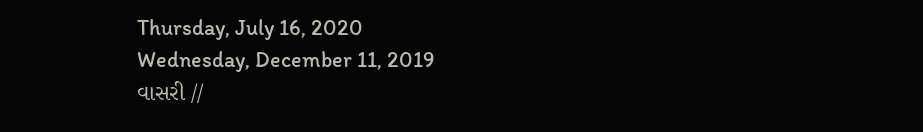Thursday, July 16, 2020
Wednesday, December 11, 2019
વાસરી //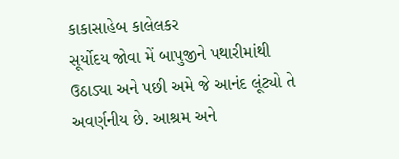કાકાસાહેબ કાલેલકર
સૂર્યોદય જોવા મેં બાપુજીને પથારીમાંથી ઉઠાડ્યા અને પછી અમે જે આનંદ લૂંટ્યો તે અવર્ણનીય છે. આશ્રમ અને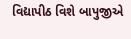વિદ્યાપીઠ વિશે બાપુજીએ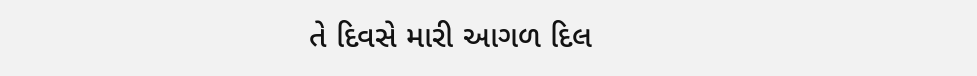તે દિવસે મારી આગળ દિલ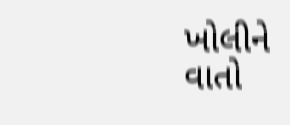ખોલીને વાતો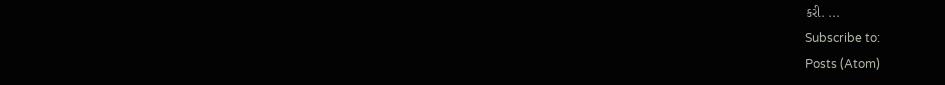કરી. ...
Subscribe to:
Posts (Atom)